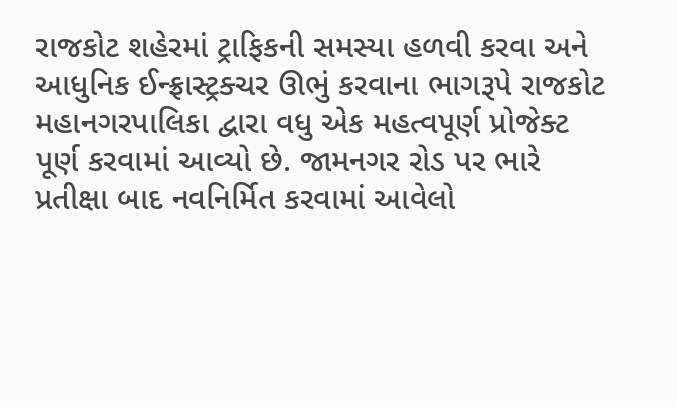રાજકોટ શહેરમાં ટ્રાફિકની સમસ્યા હળવી કરવા અને આધુનિક ઈન્ફ્રાસ્ટ્રક્ચર ઊભું કરવાના ભાગરૂપે રાજકોટ મહાનગરપાલિકા દ્વારા વધુ એક મહત્વપૂર્ણ પ્રોજેક્ટ પૂર્ણ કરવામાં આવ્યો છે. જામનગર રોડ પર ભારે પ્રતીક્ષા બાદ નવનિર્મિત કરવામાં આવેલો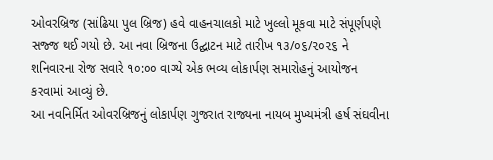ઓવરબ્રિજ (સાંઢિયા પુલ બ્રિજ) હવે વાહનચાલકો માટે ખુલ્લો મૂકવા માટે સંપૂર્ણપણે સજ્જ થઈ ગયો છે. આ નવા બ્રિજના ઉદ્ઘાટન માટે તારીખ ૧૩/૦૬/૨૦૨૬ ને શનિવારના રોજ સવારે ૧૦:૦૦ વાગ્યે એક ભવ્ય લોકાર્પણ સમારોહનું આયોજન કરવામાં આવ્યું છે.
આ નવનિર્મિત ઓવરબ્રિજનું લોકાર્પણ ગુજરાત રાજ્યના નાયબ મુખ્યમંત્રી હર્ષ સંઘવીના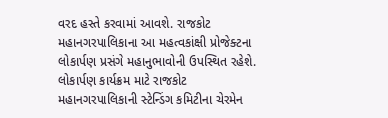વરદ હસ્તે કરવામાં આવશે. રાજકોટ મહાનગરપાલિકાના આ મહત્વકાંક્ષી પ્રોજેક્ટના લોકાર્પણ પ્રસંગે મહાનુભાવોની ઉપસ્થિત રહેશે.
લોકાર્પણ કાર્યક્રમ માટે રાજકોટ મહાનગરપાલિકાની સ્ટેન્ડિંગ કમિટીના ચેરમેન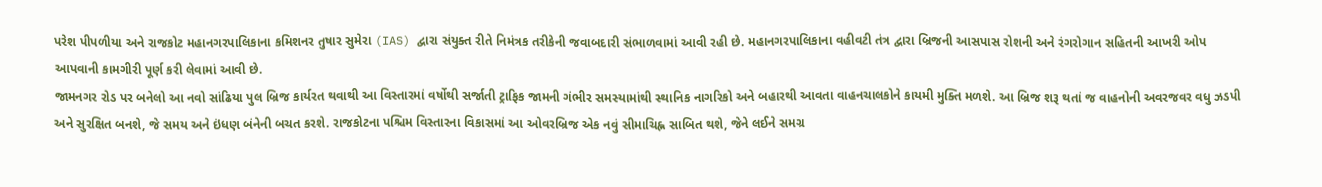પરેશ પીપળીયા અને રાજકોટ મહાનગરપાલિકાના કમિશનર તુષાર સુમેરા (IAS) દ્વારા સંયુક્ત રીતે નિમંત્રક તરીકેની જવાબદારી સંભાળવામાં આવી રહી છે. મહાનગરપાલિકાના વહીવટી તંત્ર દ્વારા બ્રિજની આસપાસ રોશની અને રંગરોગાન સહિતની આખરી ઓપ આપવાની કામગીરી પૂર્ણ કરી લેવામાં આવી છે.
જામનગર રોડ પર બનેલો આ નવો સાંઢિયા પુલ બ્રિજ કાર્યરત થવાથી આ વિસ્તારમાં વર્ષોથી સર્જાતી ટ્રાફિક જામની ગંભીર સમસ્યામાંથી સ્થાનિક નાગરિકો અને બહારથી આવતા વાહનચાલકોને કાયમી મુક્તિ મળશે. આ બ્રિજ શરૂ થતાં જ વાહનોની અવરજવર વધુ ઝડપી અને સુરક્ષિત બનશે, જે સમય અને ઇંધણ બંનેની બચત કરશે. રાજકોટના પશ્ચિમ વિસ્તારના વિકાસમાં આ ઓવરબ્રિજ એક નવું સીમાચિહ્ન સાબિત થશે, જેને લઈને સમગ્ર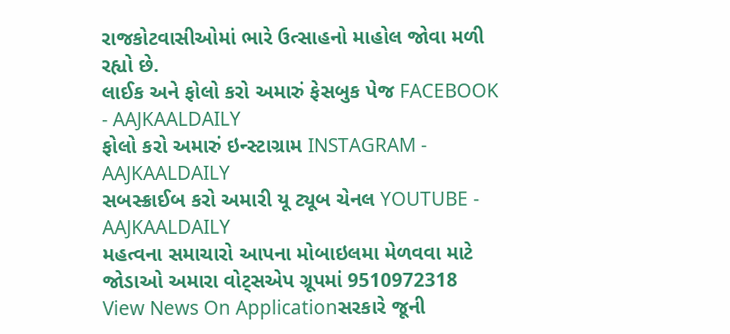રાજકોટવાસીઓમાં ભારે ઉત્સાહનો માહોલ જોવા મળી રહ્યો છે.
લાઈક અને ફોલો કરો અમારું ફેસબુક પેજ FACEBOOK - AAJKAALDAILY
ફોલો કરો અમારું ઇન્સ્ટાગ્રામ INSTAGRAM - AAJKAALDAILY
સબસ્ક્રાઈબ કરો અમારી યૂ ટ્યૂબ ચેનલ YOUTUBE - AAJKAALDAILY
મહત્વના સમાચારો આપના મોબાઇલમા મેળવવા માટે જોડાઓ અમારા વોટ્સએપ ગ્રૂપમાં 9510972318
View News On Applicationસરકારે જૂની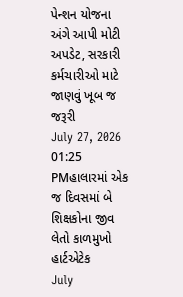પેન્શન યોજના અંગે આપી મોટી અપડેટ, સરકારી કર્મચારીઓ માટે જાણવું ખૂબ જ જરૂરી
July 27, 2026 01:25 PMહાલારમાં એક જ દિવસમાં બે શિક્ષકોના જીવ લેતો કાળમુખો હાર્ટએટેક
July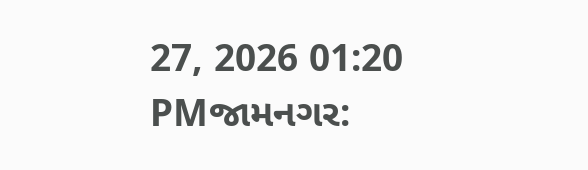27, 2026 01:20 PMજામનગર: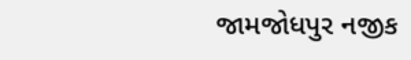જામજોધપુર નજીક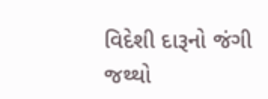વિદેશી દારૂનો જંગી જથ્થો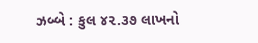ઝબ્બે : કુલ ૪૨.૩૭ લાખનો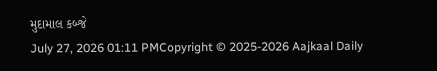મુદામાલ કબ્જે
July 27, 2026 01:11 PMCopyright © 2025-2026 Aajkaal Daily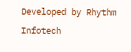Developed by Rhythm Infotech